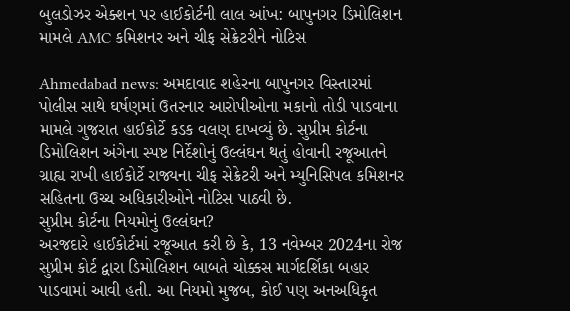બુલડોઝર એક્શન પર હાઈકોર્ટની લાલ આંખ: બાપુનગર ડિમોલિશન મામલે AMC કમિશનર અને ચીફ સેક્રેટરીને નોટિસ

Ahmedabad news: અમદાવાદ શહેરના બાપુનગર વિસ્તારમાં પોલીસ સાથે ઘર્ષણમાં ઉતરનાર આરોપીઓના મકાનો તોડી પાડવાના મામલે ગુજરાત હાઈકોર્ટે કડક વલણ દાખવ્યું છે. સુપ્રીમ કોર્ટના ડિમોલિશન અંગેના સ્પષ્ટ નિર્દેશોનું ઉલ્લંઘન થતું હોવાની રજૂઆતને ગ્રાહ્ય રાખી હાઈકોર્ટે રાજ્યના ચીફ સેક્રેટરી અને મ્યુનિસિપલ કમિશનર સહિતના ઉચ્ચ અધિકારીઓને નોટિસ પાઠવી છે.
સુપ્રીમ કોર્ટના નિયમોનું ઉલ્લંઘન?
અરજદારે હાઈકોર્ટમાં રજૂઆત કરી છે કે, 13 નવેમ્બર 2024ના રોજ સુપ્રીમ કોર્ટ દ્વારા ડિમોલિશન બાબતે ચોક્કસ માર્ગદર્શિકા બહાર પાડવામાં આવી હતી. આ નિયમો મુજબ, કોઈ પણ અનઅધિકૃત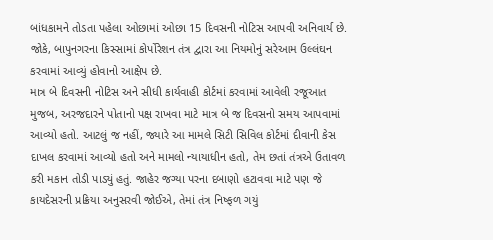બાંધકામને તોડતા પહેલા ઓછામાં ઓછા 15 દિવસની નોટિસ આપવી અનિવાર્ય છે. જોકે, બાપુનગરના કિસ્સામાં કોર્પોરેશન તંત્ર દ્વારા આ નિયમોનું સરેઆમ ઉલ્લંઘન કરવામાં આવ્યું હોવાનો આક્ષેપ છે.
માત્ર બે દિવસની નોટિસ અને સીધી કાર્યવાહી કોર્ટમાં કરવામાં આવેલી રજૂઆત મુજબ, અરજદારને પોતાનો પક્ષ રાખવા માટે માત્ર બે જ દિવસનો સમય આપવામાં આવ્યો હતો. આટલું જ નહીં, જ્યારે આ મામલે સિટી સિવિલ કોર્ટમાં દીવાની કેસ દાખલ કરવામાં આવ્યો હતો અને મામલો ન્યાયાધીન હતો, તેમ છતાં તંત્રએ ઉતાવળ કરી મકાન તોડી પાડ્યું હતું. જાહેર જગ્યા પરના દબાણો હટાવવા માટે પણ જે કાયદેસરની પ્રક્રિયા અનુસરવી જોઈએ, તેમાં તંત્ર નિષ્ફળ ગયું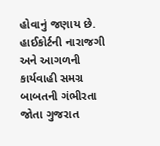હોવાનું જણાય છે.
હાઈકોર્ટની નારાજગી અને આગળની કાર્યવાહી સમગ્ર બાબતની ગંભીરતા જોતા ગુજરાત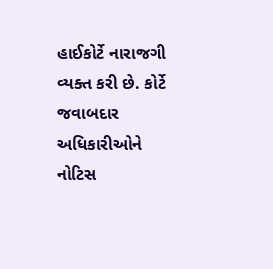હાઈકોર્ટે નારાજગી વ્યક્ત કરી છે. કોર્ટે જવાબદાર અધિકારીઓને નોટિસ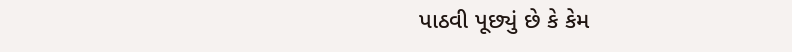પાઠવી પૂછ્યું છે કે કેમ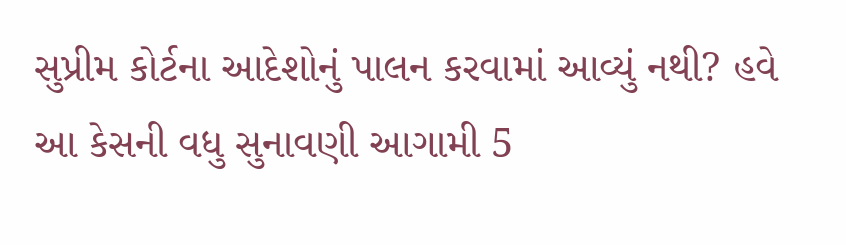સુપ્રીમ કોર્ટના આદેશોનું પાલન કરવામાં આવ્યું નથી? હવે આ કેસની વધુ સુનાવણી આગામી 5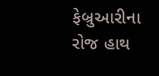ફેબ્રુઆરીના રોજ હાથ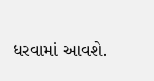ધરવામાં આવશે.